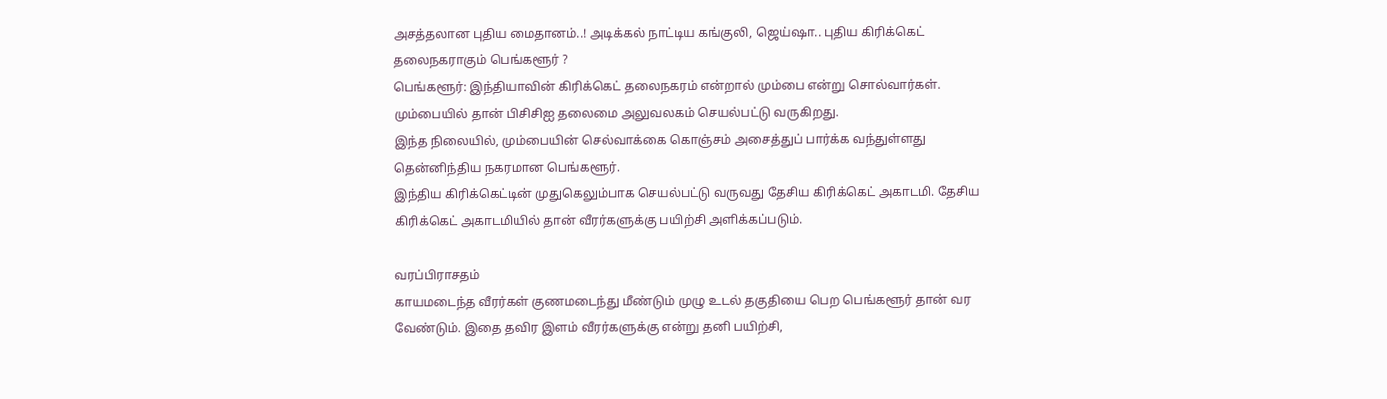அசத்தலான புதிய மைதானம்..! அடிக்கல் நாட்டிய கங்குலி, ஜெய்ஷா.. புதிய கிரிக்கெட் தலைநகராகும் பெங்களூர் ?
பெங்களூர்: இந்தியாவின் கிரிக்கெட் தலைநகரம் என்றால் மும்பை என்று சொல்வார்கள். மும்பையில் தான் பிசிசிஐ தலைமை அலுவலகம் செயல்பட்டு வருகிறது.
இந்த நிலையில், மும்பையின் செல்வாக்கை கொஞ்சம் அசைத்துப் பார்க்க வந்துள்ளது தென்னிந்திய நகரமான பெங்களூர்.
இந்திய கிரிக்கெட்டின் முதுகெலும்பாக செயல்பட்டு வருவது தேசிய கிரிக்கெட் அகாடமி. தேசிய கிரிக்கெட் அகாடமியில் தான் வீரர்களுக்கு பயிற்சி அளிக்கப்படும்.

வரப்பிராசதம்
காயமடைந்த வீரர்கள் குணமடைந்து மீண்டும் முழு உடல் தகுதியை பெற பெங்களூர் தான் வர வேண்டும். இதை தவிர இளம் வீரர்களுக்கு என்று தனி பயிற்சி,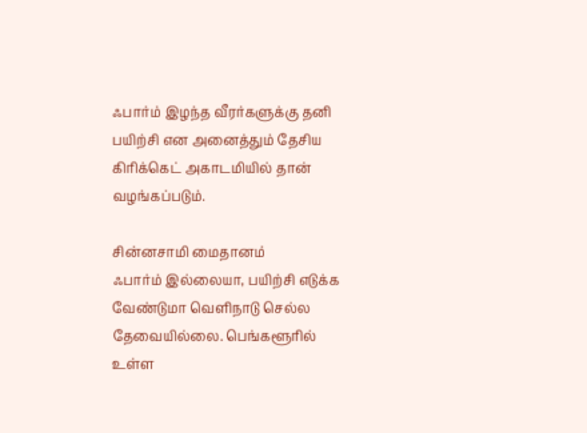ஃபார்ம் இழந்த வீரர்களுக்கு தனி பயிற்சி என அனைத்தும் தேசிய கிரிக்கெட் அகாடமியில் தான் வழங்கப்படும்.

சின்னசாமி மைதானம்
ஃபார்ம் இல்லையா, பயிற்சி எடுக்க வேண்டுமா வெளிநாடு செல்ல தேவையில்லை. பெங்களூரில் உள்ள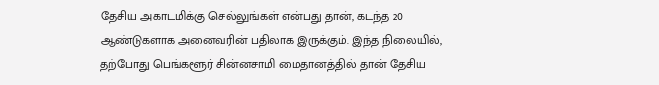தேசிய அகாடமிக்கு செல்லுங்கள் என்பது தான், கடந்த 20 ஆண்டுகளாக அனைவரின் பதிலாக இருக்கும். இந்த நிலையில், தற்போது பெங்களூர் சின்னசாமி மைதானத்தில் தான் தேசிய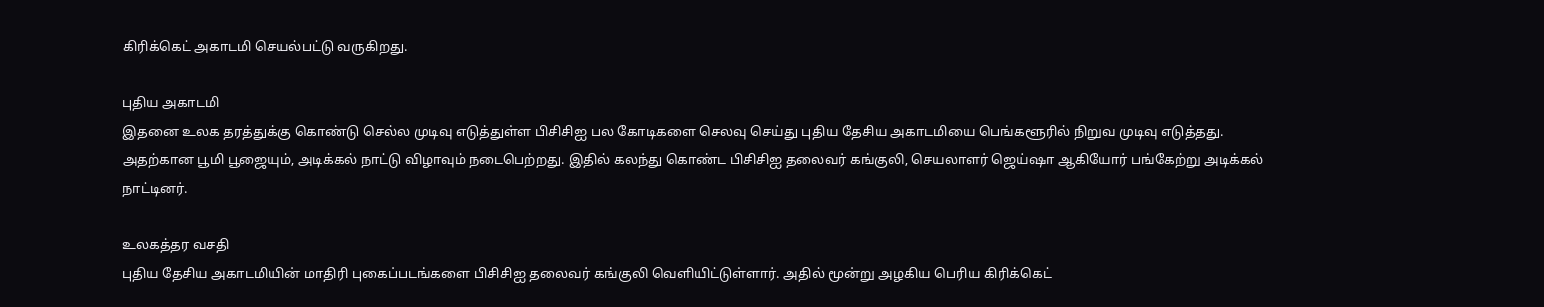கிரிக்கெட் அகாடமி செயல்பட்டு வருகிறது.

புதிய அகாடமி
இதனை உலக தரத்துக்கு கொண்டு செல்ல முடிவு எடுத்துள்ள பிசிசிஐ பல கோடிகளை செலவு செய்து புதிய தேசிய அகாடமியை பெங்களூரில் நிறுவ முடிவு எடுத்தது. அதற்கான பூமி பூஜையும், அடிக்கல் நாட்டு விழாவும் நடைபெற்றது. இதில் கலந்து கொண்ட பிசிசிஐ தலைவர் கங்குலி, செயலாளர் ஜெய்ஷா ஆகியோர் பங்கேற்று அடிக்கல் நாட்டினர்.

உலகத்தர வசதி
புதிய தேசிய அகாடமியின் மாதிரி புகைப்படங்களை பிசிசிஐ தலைவர் கங்குலி வெளியிட்டுள்ளார். அதில் மூன்று அழகிய பெரிய கிரிக்கெட்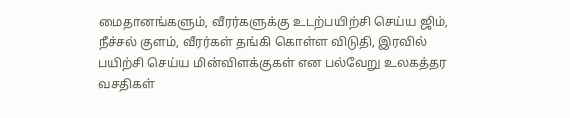மைதானங்களும், வீரர்களுக்கு உடற்பயிற்சி செய்ய ஜிம், நீச்சல் குளம், வீரர்கள் தங்கி கொள்ள விடுதி, இரவில் பயிற்சி செய்ய மின்விளக்குகள் என பல்வேறு உலகத்தர வசதிகள்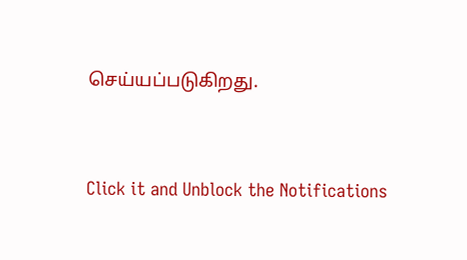செய்யப்படுகிறது.


Click it and Unblock the Notifications